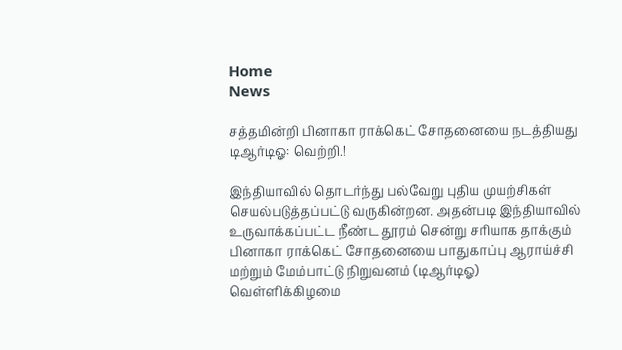Home
News

சத்தமின்றி பினாகா ராக்கெட் சோதனையை நடத்தியது டிஆர்டிஓ: வெற்றி.!

இந்தியாவில் தொடர்ந்து பல்வேறு புதிய முயற்சிகள் செயல்படுத்தப்பட்டு வருகின்றன. அதன்படி இந்தியாவில் உருவாக்கப்பட்ட நீண்ட தூரம் சென்று சரியாக தாக்கும் பினாகா ராக்கெட் சோதனையை பாதுகாப்பு ஆராய்ச்சி மற்றும் மேம்பாட்டு நிறுவனம் (டிஆர்டிஓ) வெள்ளிக்கிழமை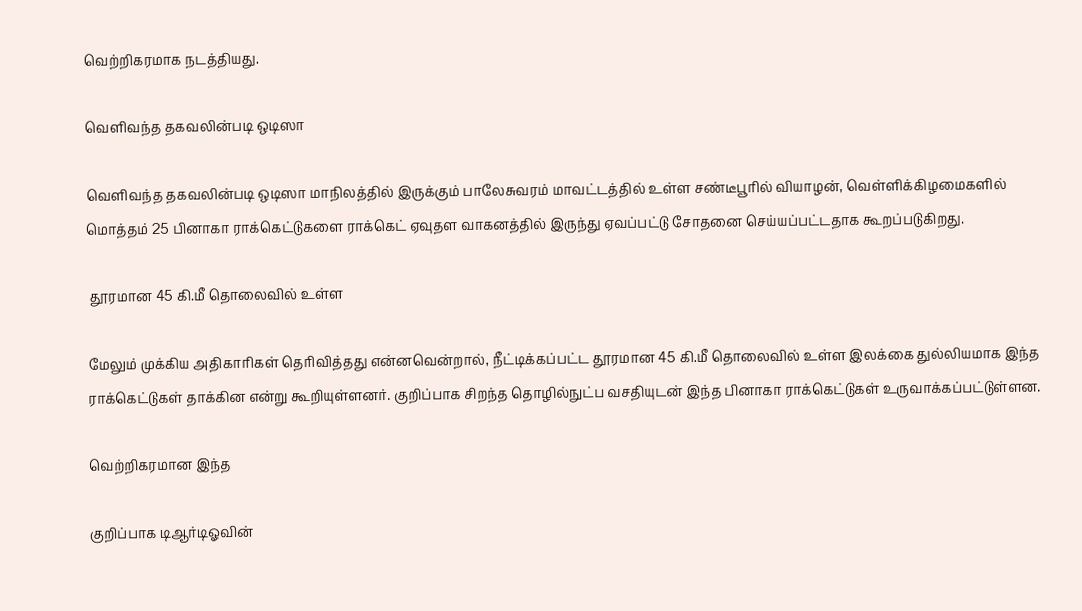வெற்றிகரமாக நடத்தியது.

வெளிவந்த தகவலின்படி ஒடிஸா

வெளிவந்த தகவலின்படி ஒடிஸா மாநிலத்தில் இருக்கும் பாலேசுவரம் மாவட்டத்தில் உள்ள சண்டீபூரில் வியாழன், வெள்ளிக்கிழமைகளில் மொத்தம் 25 பினாகா ராக்கெட்டுகளை ராக்கெட் ஏவுதள வாகனத்தில் இருந்து ஏவப்பட்டு சோதனை செய்யப்பட்டதாக கூறப்படுகிறது.

 தூரமான 45 கி.மீ தொலைவில் உள்ள

மேலும் முக்கிய அதிகாரிகள் தெரிவித்தது என்னவென்றால், நீட்டிக்கப்பட்ட தூரமான 45 கி.மீ தொலைவில் உள்ள இலக்கை துல்லியமாக இந்த ராக்கெட்டுகள் தாக்கின என்று கூறியுள்ளனர். குறிப்பாக சிறந்த தொழில்நுட்ப வசதியுடன் இந்த பினாகா ராக்கெட்டுகள் உருவாக்கப்பட்டுள்ளன.

வெற்றிகரமான இந்த

குறிப்பாக டிஆர்டிஓவின்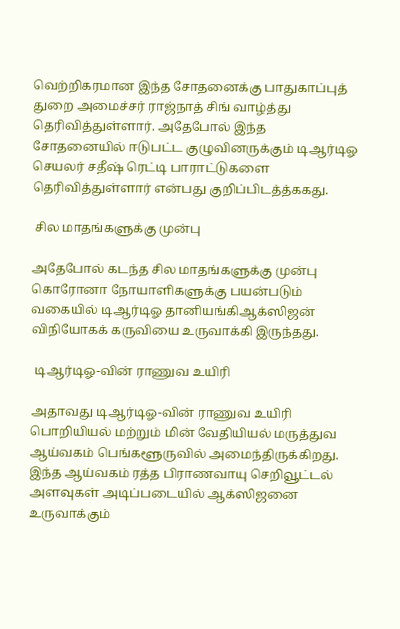வெற்றிகரமான இந்த சோதனைக்கு பாதுகாப்புத் துறை அமைச்சர் ராஜ்நாத் சிங் வாழ்த்து தெரிவித்துள்ளார். அதேபோல் இந்த சோதனையில் ஈடுபட்ட குழுவினருக்கும் டிஆர்டிஓ செயலர் சதீஷ் ரெட்டி பாராட்டுகளை தெரிவித்துள்ளார் என்பது குறிப்பிடத்த்ககது.

 சில மாதங்களுக்கு முன்பு

அதேபோல் கடந்த சில மாதங்களுக்கு முன்பு கொரோனா நோயாளிகளுக்கு பயன்படும் வகையில் டிஆர்டிஓ தானியங்கிஆக்ஸிஜன் விநியோகக் கருவியை உருவாக்கி இருந்தது.

 டிஆர்டிஓ-வின் ராணுவ உயிரி

அதாவது டிஆர்டிஓ-வின் ராணுவ உயிரி பொறியியல் மற்றும் மின் வேதியியல் மருத்துவ ஆய்வகம் பெங்களூருவில் அமைந்திருக்கிறது. இந்த ஆய்வகம் ரத்த பிராணவாயு செறிவூட்டல் அளவுகள் அடிப்படையில் ஆக்ஸிஜனை உருவாக்கும்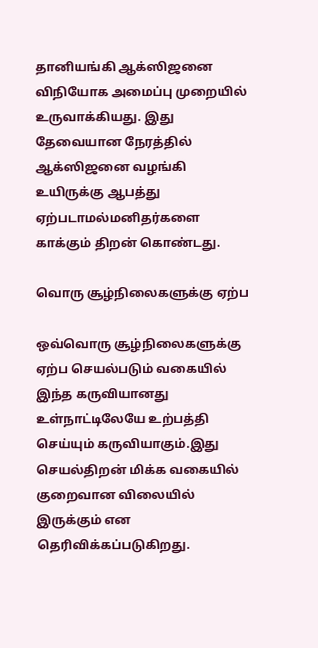தானியங்கி ஆக்ஸிஜனை விநியோக அமைப்பு முறையில் உருவாக்கியது. இது தேவையான நேரத்தில் ஆக்ஸிஜனை வழங்கி உயிருக்கு ஆபத்து ஏற்படாமல்மனிதர்களை காக்கும் திறன் கொண்டது.

வொரு சூழ்நிலைகளுக்கு ஏற்ப

ஒவ்வொரு சூழ்நிலைகளுக்கு ஏற்ப செயல்படும் வகையில் இந்த கருவியானது உள்நாட்டிலேயே உற்பத்தி செய்யும் கருவியாகும்.இது செயல்திறன் மிக்க வகையில் குறைவான விலையில் இருக்கும் என தெரிவிக்கப்படுகிறது.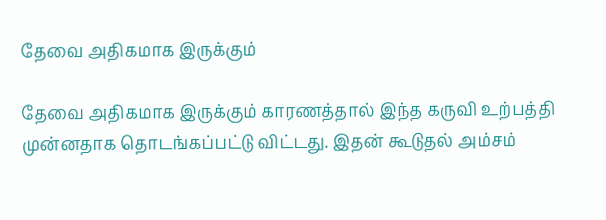தேவை அதிகமாக இருக்கும்

தேவை அதிகமாக இருக்கும் காரணத்தால் இந்த கருவி உற்பத்தி முன்னதாக தொடங்கப்பட்டு விட்டது. இதன் கூடுதல் அம்சம்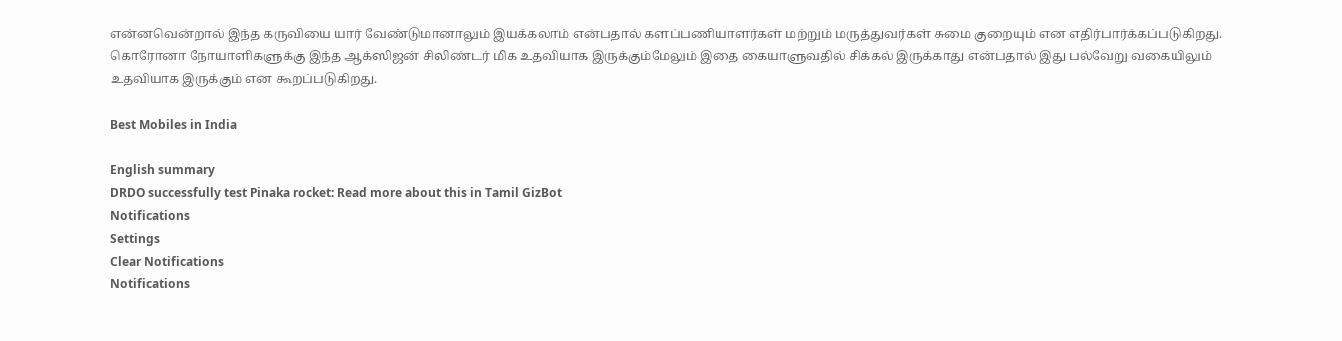என்னவென்றால் இந்த கருவியை யார் வேண்டுமானாலும் இயக்கலாம் என்பதால் களப்பணியாளர்கள் மற்றும் மருத்துவர்கள் சுமை குறையும் என எதிர்பார்க்கப்படுகிறது. கொரோனா நோயாளிகளுக்கு இந்த ஆக்ஸிஜன் சிலிண்டர் மிக உதவியாக இருக்கும்மேலும் இதை கையாளுவதில் சிக்கல் இருக்காது என்பதால் இது பல்வேறு வகையிலும் உதவியாக இருக்கும் என கூறப்படுகிறது.

Best Mobiles in India

English summary
DRDO successfully test Pinaka rocket: Read more about this in Tamil GizBot
Notifications
Settings
Clear Notifications
Notifications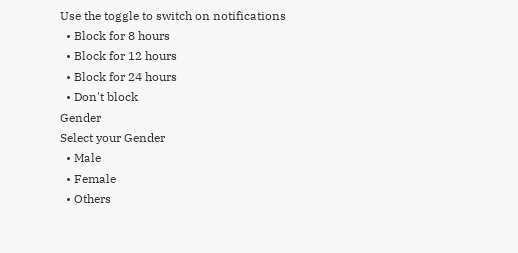Use the toggle to switch on notifications
  • Block for 8 hours
  • Block for 12 hours
  • Block for 24 hours
  • Don't block
Gender
Select your Gender
  • Male
  • Female
  • Others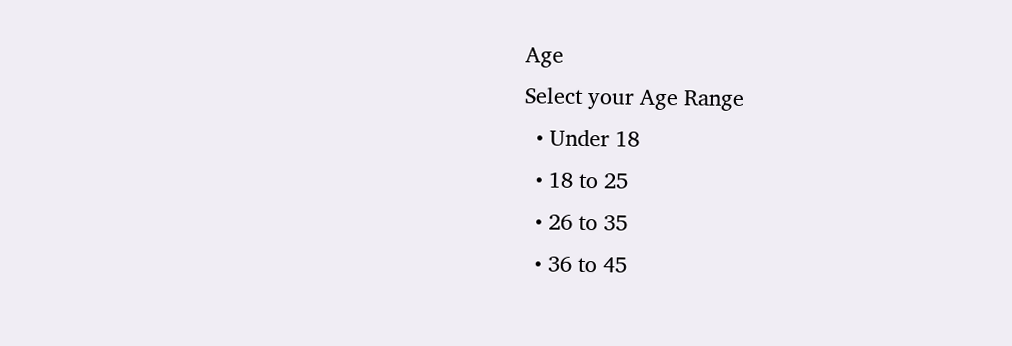Age
Select your Age Range
  • Under 18
  • 18 to 25
  • 26 to 35
  • 36 to 45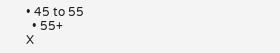• 45 to 55
  • 55+
X